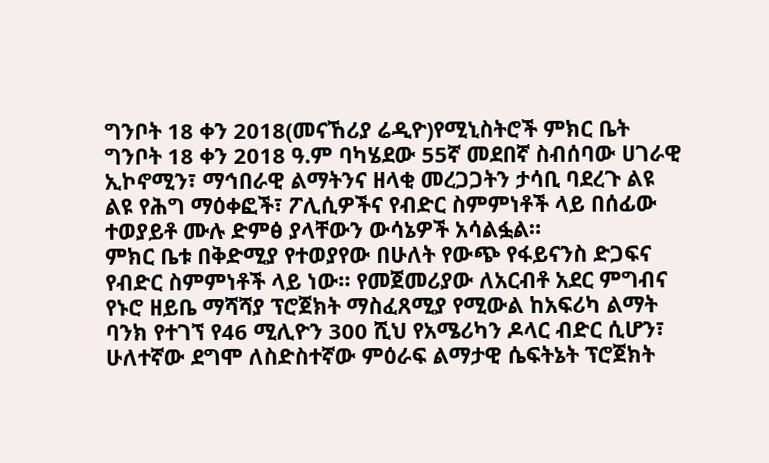ግንቦት 18 ቀን 2018(መናኸሪያ ሬዲዮ)የሚኒስትሮች ምክር ቤት ግንቦት 18 ቀን 2018 ዓ.ም ባካሄደው 55ኛ መደበኛ ስብሰባው ሀገራዊ ኢኮኖሚን፣ ማኅበራዊ ልማትንና ዘላቂ መረጋጋትን ታሳቢ ባደረጉ ልዩ ልዩ የሕግ ማዕቀፎች፣ ፖሊሲዎችና የብድር ስምምነቶች ላይ በሰፊው ተወያይቶ ሙሉ ድምፅ ያላቸውን ውሳኔዎች አሳልፏል።
ምክር ቤቱ በቅድሚያ የተወያየው በሁለት የውጭ የፋይናንስ ድጋፍና የብድር ስምምነቶች ላይ ነው። የመጀመሪያው ለአርብቶ አደር ምግብና የኑሮ ዘይቤ ማሻሻያ ፕሮጀክት ማስፈጸሚያ የሚውል ከአፍሪካ ልማት ባንክ የተገኘ የ46 ሚሊዮን 300 ሺህ የአሜሪካን ዶላር ብድር ሲሆን፣ ሁለተኛው ደግሞ ለስድስተኛው ምዕራፍ ልማታዊ ሴፍትኔት ፕሮጀክት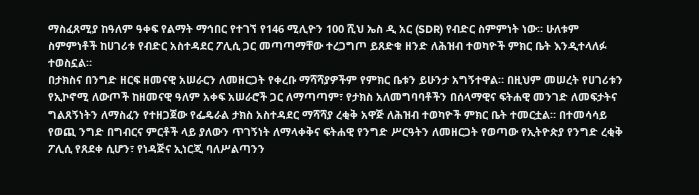ማስፈጸሚያ ከዓለም ዓቀፍ የልማት ማኅበር የተገኘ የ146 ሚሊዮን 100 ሺህ ኤስ ዲ አር (SDR) የብድር ስምምነት ነው። ሁለቱም ስምምነቶች ከሀገሪቱ የብድር አስተዳደር ፖሊሲ ጋር መጣጣማቸው ተረጋግጦ ይጸድቁ ዘንድ ለሕዝብ ተወካዮች ምክር ቤት እንዲተላለፉ ተወስኗል።
በታክስና በንግድ ዘርፍ ዘመናዊ አሠራርን ለመዘርጋት የቀረቡ ማሻሻያዎችም የምክር ቤቱን ይሁንታ አግኝተዋል። በዚህም መሠረት የሀገሪቱን የኢኮኖሚ ለውጦች ከዘመናዊ ዓለም አቀፍ አሠራሮች ጋር ለማጣጣም፣ የታክስ አለመግባባቶችን በሰላማዊና ፍትሐዊ መንገድ ለመፍታትና ግልጸኝነትን ለማስፈን የተዘጋጀው የፌዴራል ታክስ አስተዳደር ማሻሻያ ረቂቅ አዋጅ ለሕዝብ ተወካዮች ምክር ቤት ተመርቷል። በተመሳሳይ የወጪ ንግድ በግብርና ምርቶች ላይ ያለውን ጥገኝነት ለማላቀቅና ፍትሐዊ የንግድ ሥርዓትን ለመዘርጋት የወጣው የኢትዮጵያ የንግድ ረቂቅ ፖሊሲ የጸደቀ ሲሆን፣ የነዳጅና ኢነርጂ ባለሥልጣንን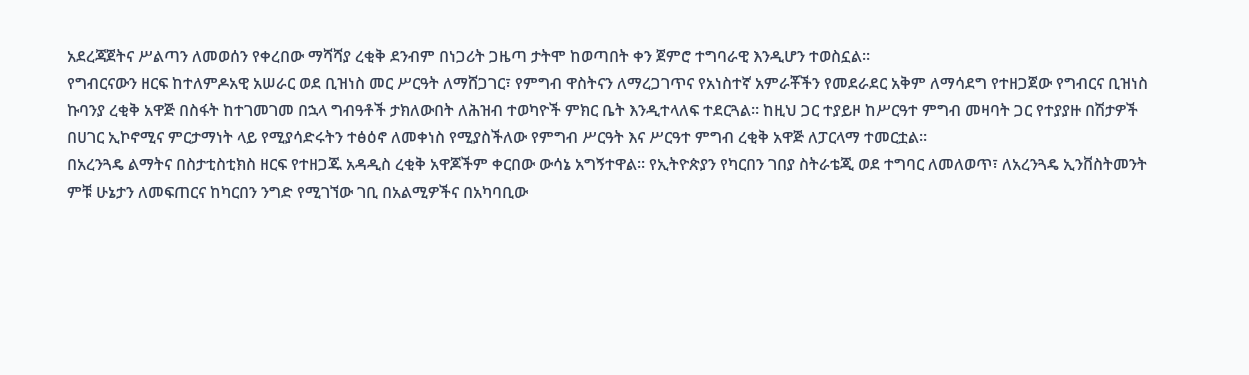አደረጃጀትና ሥልጣን ለመወሰን የቀረበው ማሻሻያ ረቂቅ ደንብም በነጋሪት ጋዜጣ ታትሞ ከወጣበት ቀን ጀምሮ ተግባራዊ እንዲሆን ተወስኗል።
የግብርናውን ዘርፍ ከተለምዶአዊ አሠራር ወደ ቢዝነስ መር ሥርዓት ለማሸጋገር፣ የምግብ ዋስትናን ለማረጋገጥና የአነስተኛ አምራቾችን የመደራደር አቅም ለማሳደግ የተዘጋጀው የግብርና ቢዝነስ ኩባንያ ረቂቅ አዋጅ በስፋት ከተገመገመ በኋላ ግብዓቶች ታክለውበት ለሕዝብ ተወካዮች ምክር ቤት እንዲተላለፍ ተደርጓል። ከዚህ ጋር ተያይዞ ከሥርዓተ ምግብ መዛባት ጋር የተያያዙ በሽታዎች በሀገር ኢኮኖሚና ምርታማነት ላይ የሚያሳድሩትን ተፅዕኖ ለመቀነስ የሚያስችለው የምግብ ሥርዓት እና ሥርዓተ ምግብ ረቂቅ አዋጅ ለፓርላማ ተመርቷል።
በአረንጓዴ ልማትና በስታቲስቲክስ ዘርፍ የተዘጋጁ አዳዲስ ረቂቅ አዋጆችም ቀርበው ውሳኔ አግኝተዋል። የኢትዮጵያን የካርበን ገበያ ስትራቴጂ ወደ ተግባር ለመለወጥ፣ ለአረንጓዴ ኢንቨስትመንት ምቹ ሁኔታን ለመፍጠርና ከካርበን ንግድ የሚገኘው ገቢ በአልሚዎችና በአካባቢው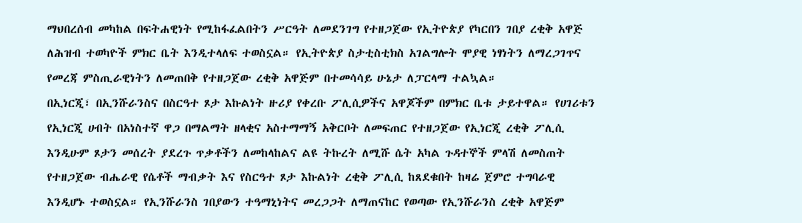ማህበረሰብ መካከል በፍትሐዊነት የሚከፋፈልበትን ሥርዓት ለመደንገግ የተዘጋጀው የኢትዮጵያ የካርበን ገበያ ረቂቅ አዋጅ ለሕዝብ ተወካዮች ምክር ቤት እንዲተላለፍ ተወስኗል። የኢትዮጵያ ስታቲስቲክስ አገልግሎት ሞያዊ ነፃነትን ለማረጋገጥና የመረጃ ምስጢራዊነትን ለመጠበቅ የተዘጋጀው ረቂቅ አዋጅም በተመሳሳይ ሁኔታ ለፓርላማ ተልኳል።
በኢነርጂ፣ በኢንሹራንስና በስርዓተ ጾታ እኩልነት ዙሪያ የቀረቡ ፖሊሲዎችና አዋጆችም በምክር ቤቱ ታይተዋል። የሀገሪቱን የኢነርጂ ሀብት በአነስተኛ ዋጋ በማልማት ዘላቂና አስተማማኝ አቅርቦት ለመፍጠር የተዘጋጀው የኢነርጂ ረቂቅ ፖሊሲ እንዲሁም ጾታን መሰረት ያደረጉ ጥቃቶችን ለመከላከልና ልዩ ትኩረት ለሚሹ ሴት አካል ጉዳተኞች ምላሽ ለመስጠት የተዘጋጀው ብሔራዊ የሴቶች ማብቃት እና የስርዓተ ጾታ እኩልነት ረቂቅ ፖሊሲ ከጸደቁበት ከዛሬ ጀምሮ ተግባራዊ እንዲሆኑ ተወስኗል። የኢንሹራንስ ገበያውን ተዓማኒነትና መረጋጋት ለማጠናከር የወጣው የኢንሹራንስ ረቂቅ አዋጅም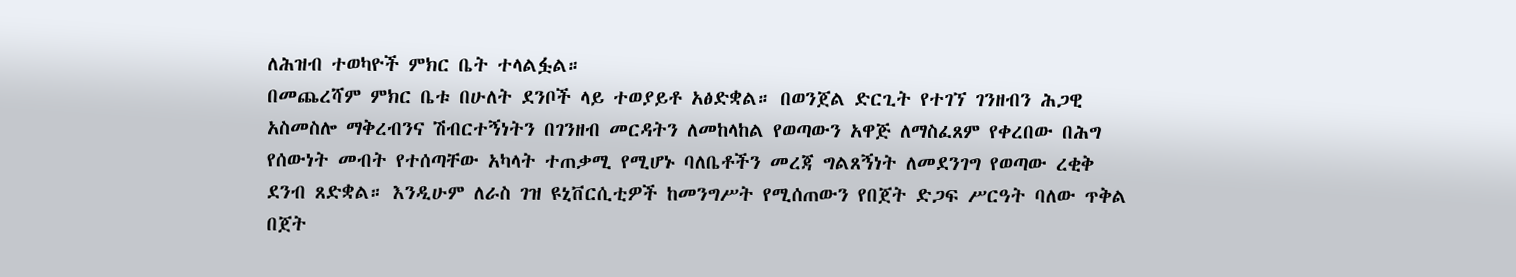ለሕዝብ ተወካዮች ምክር ቤት ተላልፏል።
በመጨረሻም ምክር ቤቱ በሁለት ደንቦች ላይ ተወያይቶ አፅድቋል። በወንጀል ድርጊት የተገኘ ገንዘብን ሕጋዊ አስመስሎ ማቅረብንና ሽብርተኝነትን በገንዘብ መርዳትን ለመከላከል የወጣውን አዋጅ ለማስፈጸም የቀረበው በሕግ የሰውነት መብት የተሰጣቸው አካላት ተጠቃሚ የሚሆኑ ባለቤቶችን መረጃ ግልጸኝነት ለመደንገግ የወጣው ረቂቅ ደንብ ጸድቋል። እንዲሁም ለራስ ገዝ ዩኒቨርሲቲዎች ከመንግሥት የሚሰጠውን የበጀት ድጋፍ ሥርዓት ባለው ጥቅል በጀት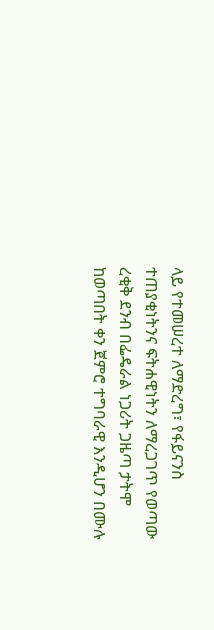ላይ የተመሠረተ ለማድረግ፣ የፋይናንስ ተጠያቂነትንና ፍትሐዊነትን ለማረጋገጥ የወጣው ረቂቅ ደንብ በፌዴራል ነጋሪት ጋዜጣ ታትሞ ከወጣበት ቀን ጀምሮ ተግባራዊ እንዲሆን በሙሉ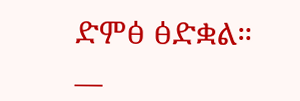ድምፅ ፅድቋል።
__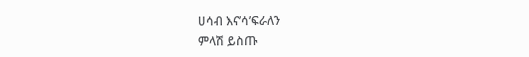ሀሳብ እና’ሳ’ፍራለን
ምላሽ ይስጡ